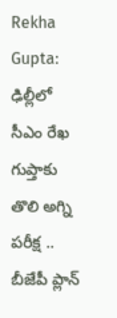Rekha Gupta: ఢిల్లీలో సీఎం రేఖ గుప్తాకు తొలి అగ్ని పరీక్ష .. బీజేపీ ప్లాన్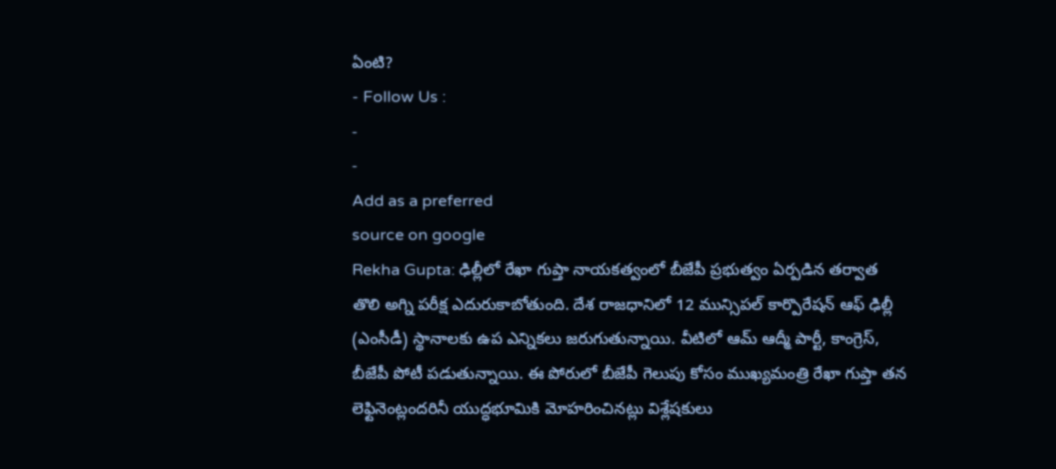ఏంటి?
- Follow Us :
-
-
Add as a preferred
source on google
Rekha Gupta: ఢిల్లీలో రేఖా గుప్తా నాయకత్వంలో బీజేపీ ప్రభుత్వం ఏర్పడిన తర్వాత తొలి అగ్ని పరీక్ష ఎదురుకాబోతుంది. దేశ రాజధానిలో 12 మున్సిపల్ కార్పొరేషన్ ఆఫ్ ఢిల్లీ (ఎంసీడీ) స్థానాలకు ఉప ఎన్నికలు జరుగుతున్నాయి. వీటిలో ఆమ్ ఆద్మీ పార్టీ, కాంగ్రెస్, బీజేపీ పోటీ పడుతున్నాయి. ఈ పోరులో బీజేపీ గెలుపు కోసం ముఖ్యమంత్రి రేఖా గుప్తా తన లెఫ్టినెంట్లందరినీ యుద్ధభూమికి మోహరించినట్లు విశ్లేషకులు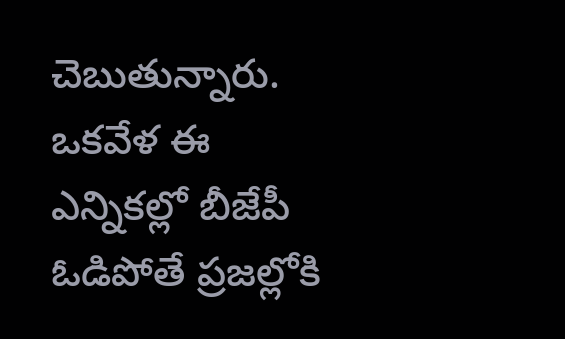చెబుతున్నారు. ఒకవేళ ఈ ఎన్నికల్లో బీజేపీ ఓడిపోతే ప్రజల్లోకి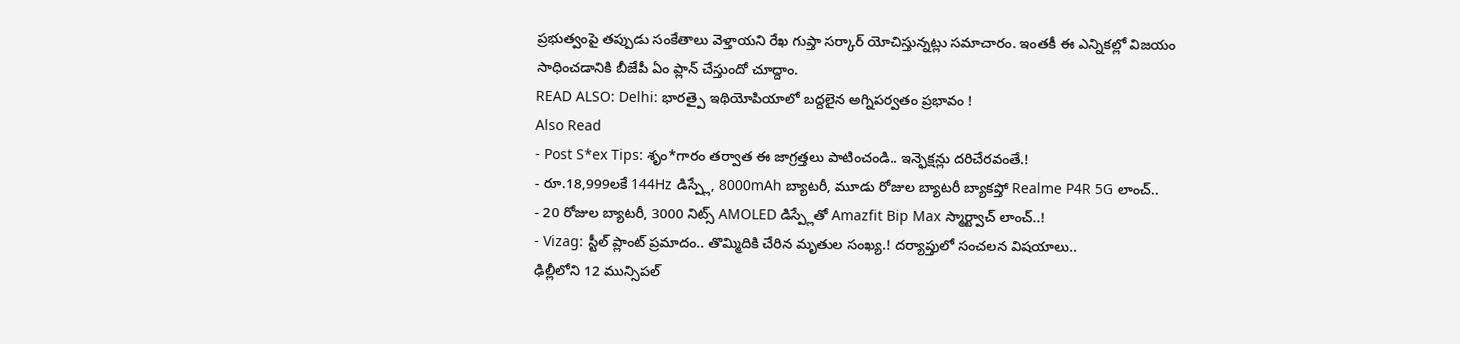ప్రభుత్వంపై తప్పుడు సంకేతాలు వెళ్తాయని రేఖ గుప్తా సర్కార్ యోచిస్తున్నట్లు సమాచారం. ఇంతకీ ఈ ఎన్నికల్లో విజయం సాధించడానికి బీజేపీ ఏం ప్లాన్ చేస్తుందో చూద్దాం.
READ ALSO: Delhi: భారత్పై ఇథియోపియాలో బద్దలైన అగ్నిపర్వతం ప్రభావం !
Also Read
- Post S*ex Tips: శృం*గారం తర్వాత ఈ జాగ్రత్తలు పాటించండి.. ఇన్ఫెక్షన్లు దరిచేరవంతే.!
- రూ.18,999లకే 144Hz డిస్ప్లే, 8000mAh బ్యాటరీ, మూడు రోజుల బ్యాటరీ బ్యాకప్తో Realme P4R 5G లాంచ్..
- 20 రోజుల బ్యాటరీ, 3000 నిట్స్ AMOLED డిస్ప్లేతో Amazfit Bip Max స్మార్ట్వాచ్ లాంచ్..!
- Vizag: స్టీల్ ప్లాంట్ ప్రమాదం.. తొమ్మిదికి చేరిన మృతుల సంఖ్య.! దర్యాప్తులో సంచలన విషయాలు..
ఢిల్లీలోని 12 మున్సిపల్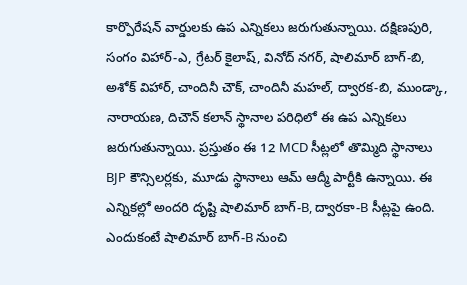కార్పొరేషన్ వార్డులకు ఉప ఎన్నికలు జరుగుతున్నాయి. దక్షిణపురి, సంగం విహార్-ఎ, గ్రేటర్ కైలాష్, వినోద్ నగర్, షాలిమార్ బాగ్-బి, అశోక్ విహార్, చాందినీ చౌక్, చాందినీ మహల్, ద్వారక-బి, ముండ్కా, నారాయణ, దిచౌన్ కలాన్ స్థానాల పరిధిలో ఈ ఉప ఎన్నికలు జరుగుతున్నాయి. ప్రస్తుతం ఈ 12 MCD సీట్లలో తొమ్మిది స్థానాలు BJP కౌన్సిలర్లకు, మూడు స్థానాలు ఆమ్ ఆద్మీ పార్టీకి ఉన్నాయి. ఈ ఎన్నికల్లో అందరి దృష్టి షాలిమార్ బాగ్-B, ద్వారకా-B సీట్లపై ఉంది. ఎందుకంటే షాలిమార్ బాగ్-B నుంచి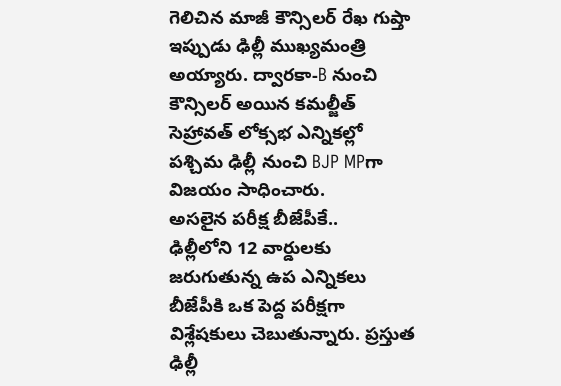గెలిచిన మాజీ కౌన్సిలర్ రేఖ గుప్తా ఇప్పుడు ఢిల్లీ ముఖ్యమంత్రి అయ్యారు. ద్వారకా-B నుంచి కౌన్సిలర్ అయిన కమల్జీత్ సెహ్రావత్ లోక్సభ ఎన్నికల్లో పశ్చిమ ఢిల్లీ నుంచి BJP MPగా విజయం సాధించారు.
అసలైన పరీక్ష బీజేపీకే..
ఢిల్లీలోని 12 వార్డులకు జరుగుతున్న ఉప ఎన్నికలు బీజేపీకి ఒక పెద్ద పరీక్షగా విశ్లేషకులు చెబుతున్నారు. ప్రస్తుత ఢిల్లీ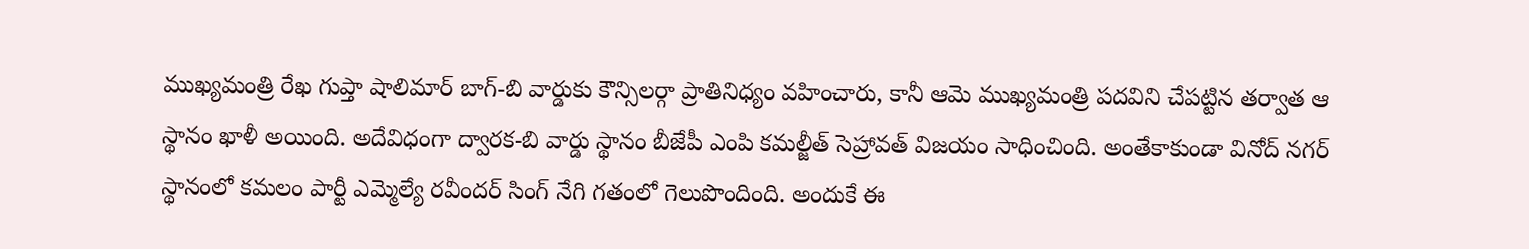ముఖ్యమంత్రి రేఖ గుప్తా షాలిమార్ బాగ్-బి వార్డుకు కౌన్సిలర్గా ప్రాతినిధ్యం వహించారు, కానీ ఆమె ముఖ్యమంత్రి పదవిని చేపట్టిన తర్వాత ఆ స్థానం ఖాళీ అయింది. అదేవిధంగా ద్వారక-బి వార్డు స్థానం బీజేపీ ఎంపి కమల్జీత్ సెహ్రావత్ విజయం సాధించింది. అంతేకాకుండా వినోద్ నగర్ స్థానంలో కమలం పార్టీ ఎమ్మెల్యే రవీందర్ సింగ్ నేగి గతంలో గెలుపొందింది. అందుకే ఈ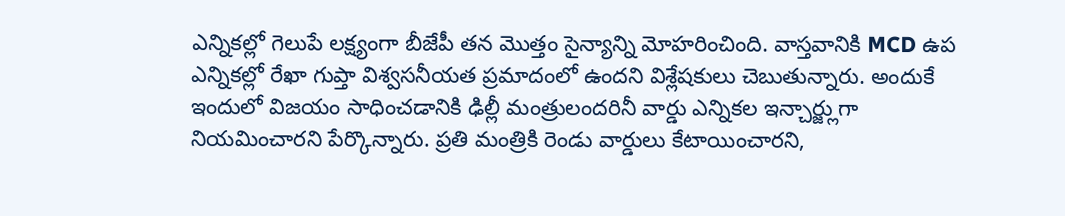ఎన్నికల్లో గెలుపే లక్ష్యంగా బీజేపీ తన మొత్తం సైన్యాన్ని మోహరించింది. వాస్తవానికి MCD ఉప ఎన్నికల్లో రేఖా గుప్తా విశ్వసనీయత ప్రమాదంలో ఉందని విశ్లేషకులు చెబుతున్నారు. అందుకే ఇందులో విజయం సాధించడానికి ఢిల్లీ మంత్రులందరినీ వార్డు ఎన్నికల ఇన్చార్జ్లుగా నియమించారని పేర్కొన్నారు. ప్రతి మంత్రికి రెండు వార్డులు కేటాయించారని,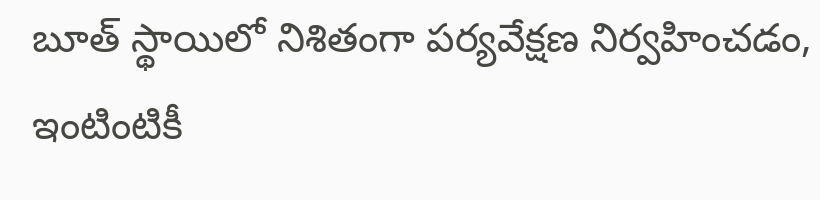బూత్ స్థాయిలో నిశితంగా పర్యవేక్షణ నిర్వహించడం, ఇంటింటికీ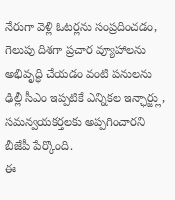నేరుగా వెళ్లి ఓటర్లను సంప్రదించడం, గెలుపు దిశగా ప్రచార వ్యూహాలను అభివృద్ధి చేయడం వంటి పనులను ఢిల్లీ సీఎం ఇప్పటికే ఎన్నికల ఇన్ఛార్జ్లు, సమన్వయకర్తలకు అప్పగించారని బీజేపీ పేర్కొంది.
ఈ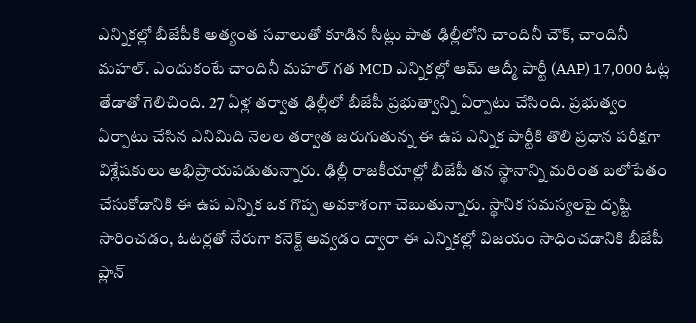ఎన్నికల్లో బీజేపీకి అత్యంత సవాలుతో కూడిన సీట్లు పాత ఢిల్లీలోని చాందినీ చౌక్, చాందినీ మహల్. ఎందుకంటే చాందినీ మహల్ గత MCD ఎన్నికల్లో ఆమ్ ఆద్మీ పార్టీ (AAP) 17,000 ఓట్ల తేడాతో గెలిచింది. 27 ఏళ్ల తర్వాత ఢిల్లీలో బీజేపీ ప్రభుత్వాన్ని ఏర్పాటు చేసింది. ప్రభుత్వం ఏర్పాటు చేసిన ఎనిమిది నెలల తర్వాత జరుగుతున్న ఈ ఉప ఎన్నిక పార్టీకి తొలి ప్రధాన పరీక్షగా విశ్లేషకులు అభిప్రాయపడుతున్నారు. ఢిల్లీ రాజకీయాల్లో బీజేపీ తన స్థానాన్ని మరింత బలోపేతం చేసుకోడానికి ఈ ఉప ఎన్నిక ఒక గొప్ప అవకాశంగా చెబుతున్నారు. స్థానిక సమస్యలపై దృష్టి సారించడం, ఓటర్లతో నేరుగా కనెక్ట్ అవ్వడం ద్వారా ఈ ఎన్నికల్లో విజయం సాధించడానికి బీజేపీ ప్లాన్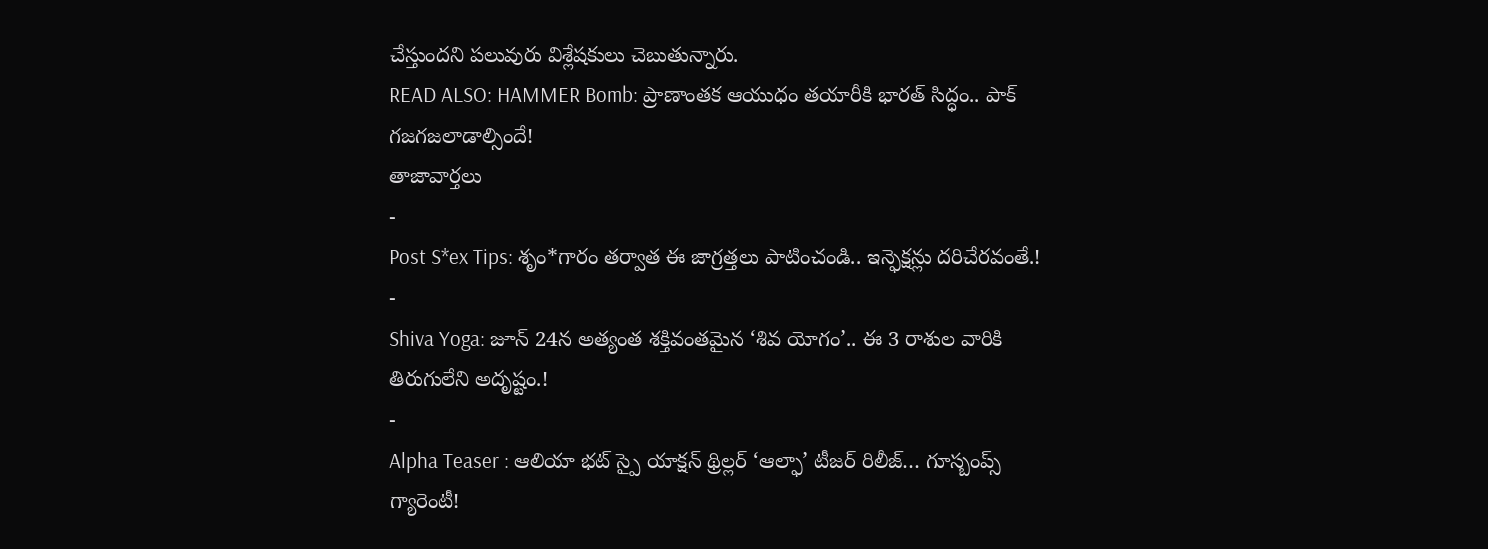చేస్తుందని పలువురు విశ్లేషకులు చెబుతున్నారు.
READ ALSO: HAMMER Bomb: ప్రాణాంతక ఆయుధం తయారీకి భారత్ సిద్ధం.. పాక్ గజగజలాడాల్సిందే!
తాజావార్తలు
-
Post S*ex Tips: శృం*గారం తర్వాత ఈ జాగ్రత్తలు పాటించండి.. ఇన్ఫెక్షన్లు దరిచేరవంతే.!
-
Shiva Yoga: జూన్ 24న అత్యంత శక్తివంతమైన ‘శివ యోగం’.. ఈ 3 రాశుల వారికి తిరుగులేని అదృష్టం.!
-
Alpha Teaser : ఆలియా భట్ స్పై యాక్షన్ థ్రిల్లర్ ‘ఆల్ఫా’ టీజర్ రిలీజ్… గూస్బంప్స్ గ్యారెంటీ!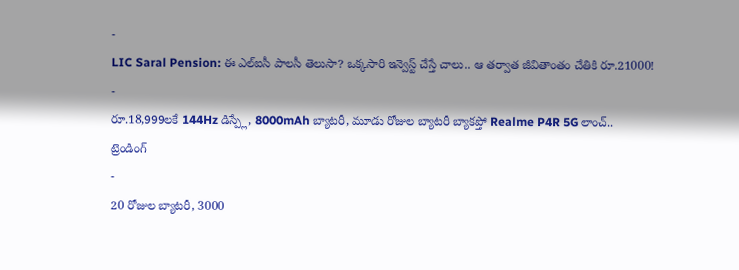-
LIC Saral Pension: ఈ ఎల్ఐసీ పాలసీ తెలుసా? ఒక్కసారి ఇన్వెస్ట్ చేస్తే చాలు.. ఆ తర్వాత జీవితాంతం చేతికి రూ.21000!
-
రూ.18,999లకే 144Hz డిస్ప్లే, 8000mAh బ్యాటరీ, మూడు రోజుల బ్యాటరీ బ్యాకప్తో Realme P4R 5G లాంచ్..
ట్రెండింగ్
-
20 రోజుల బ్యాటరీ, 3000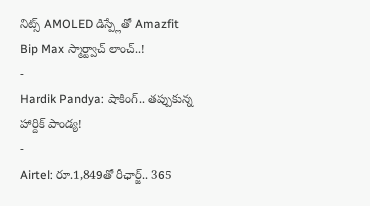నిట్స్ AMOLED డిస్ప్లేతో Amazfit Bip Max స్మార్ట్వాచ్ లాంచ్..!
-
Hardik Pandya: షాకింగ్.. తప్పుకున్న హార్దిక్ పాండ్య!
-
Airtel: రూ.1,849తో రీఛార్జ్.. 365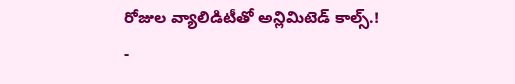రోజుల వ్యాలిడిటీతో అన్లిమిటెడ్ కాల్స్.!
-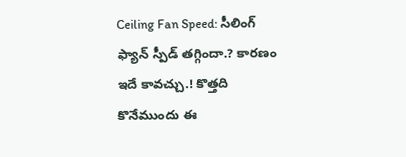Ceiling Fan Speed: సీలింగ్ ఫ్యాన్ స్పీడ్ తగ్గిందా.? కారణం ఇదే కావచ్చు.! కొత్తది కొనేముందు ఈ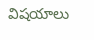విషయాలు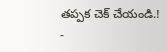తప్పక చెక్ చేయండి.!
-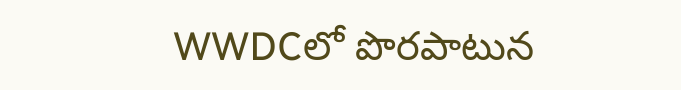WWDCలో పొరపాటున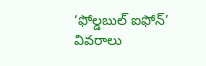‘ఫోల్డబుల్ ఐఫోన్’ వివరాలు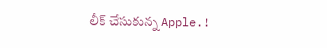లీక్ చేసుకున్న Apple.!